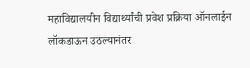महाविद्यालयीन विद्यार्थ्यांची प्रवेश प्रक्रिया ऑनलाईन
लॉकडाऊन उठल्यानंतर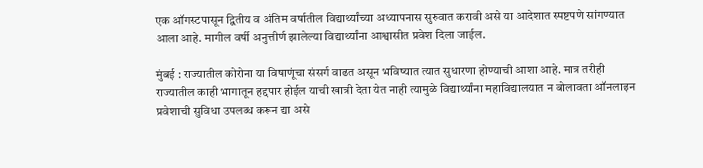एक ऑगस्टपासून द्वितीय व अंतिम वर्षातील विद्यार्थ्यांच्या अध्यापनास सुरुवात करावी असे या आदेशात स्पष्टपणे सांगण्यात आला आहे. मागील वर्षी अनुत्तीर्ण झालेल्या विद्यार्थ्यांना आश्वासीत प्रवेश दिला जाईल.

मुंबई : राज्यातील कोरोना या विषाणूंचा संसर्ग वाढत असून भविष्यात त्यात सुधारणा होण्याची आशा आहे. मात्र तरीही राज्यातील काही भागातून हद्दपार होईल याची खात्री देता येत नाही त्यामुळे विद्यार्थ्यांना महाविद्यालयात न बोलावता ऑनलाइन प्रवेशाची सुविधा उपलब्ध करून द्या असे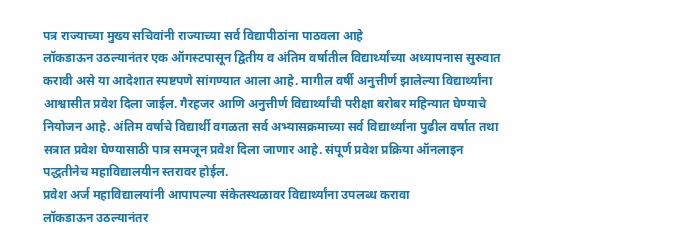पत्र राज्याच्या मुख्य सचिवांनी राज्याच्या सर्व विद्यापीठांना पाठवला आहे
लॉकडाऊन उठल्यानंतर एक ऑगस्टपासून द्वितीय व अंतिम वर्षातील विद्यार्थ्यांच्या अध्यापनास सुरुवात करावी असे या आदेशात स्पष्टपणे सांगण्यात आला आहे. मागील वर्षी अनुत्तीर्ण झालेल्या विद्यार्थ्यांना आश्वासीत प्रवेश दिला जाईल. गैरहजर आणि अनुत्तीर्ण विद्यार्थ्यांची परीक्षा बरोबर महिन्यात घेण्याचे नियोजन आहे. अंतिम वर्षाचे विद्यार्थी वगळता सर्व अभ्यासक्रमाच्या सर्व विद्यार्थ्यांना पुढील वर्षात तथा सत्रात प्रवेश घेण्यासाठी पात्र समजून प्रवेश दिला जाणार आहे. संपूर्ण प्रवेश प्रक्रिया ऑनलाइन पद्धतीनेच महाविद्यालयीन स्तरावर होईल.
प्रवेश अर्ज महाविद्यालयांनी आपापल्या संकेतस्थळावर विद्यार्थ्यांना उपलब्ध करावा
लॉकडाऊन उठल्यानंतर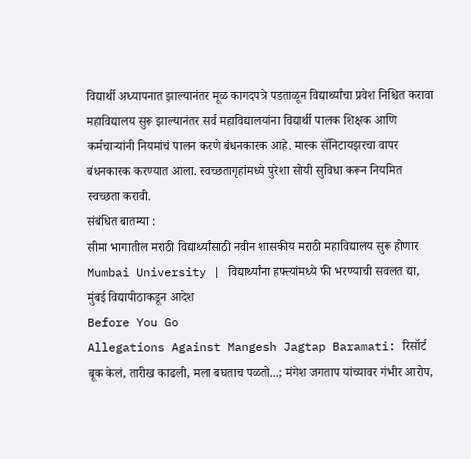विद्यार्थी अध्यापनात झाल्यानंतर मूळ कागदपत्रे पडताळून विद्यार्थ्यांचा प्रवेश निश्चित करावा महाविद्यालय सुरू झाल्यानंतर सर्व महाविद्यालयांना विद्यार्थी पालक शिक्षक आणि कर्मचाऱ्यांनी नियमांचं पालन करणे बंधनकारक आहे. मास्क सॅनिटायझरचा वापर बंधनकारक करण्यात आला. स्वच्छतागृहांमध्ये पुरेशा सोयी सुविधा करून नियमित स्वच्छता करावी.
संबंधित बातम्या :
सीमा भागातील मराठी विद्यार्थ्यांसाठी नवीन शासकीय मराठी महाविद्यालय सुरू होणार
Mumbai University | विद्यार्थ्यांना हफ्त्यांमध्ये फी भरण्याची सवलत द्या, मुंबई विद्यापीठाकडून आदेश
Before You Go
Allegations Against Mangesh Jagtap Baramati: रिसॉर्ट बूक केलं, तारीख काढली, मला बघताच पळतो...; मंगेश जगताप यांच्यावर गंभीर आरोप,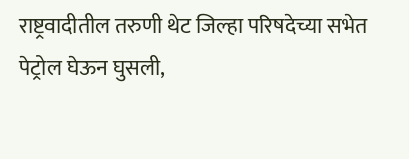राष्ट्रवादीतील तरुणी थेट जिल्हा परिषदेच्या सभेत पेट्रोल घेऊन घुसली,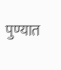पुण्यात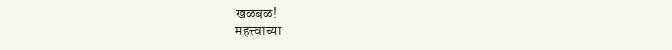खळबळ!
महत्त्वाच्या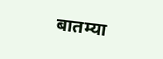बातम्या